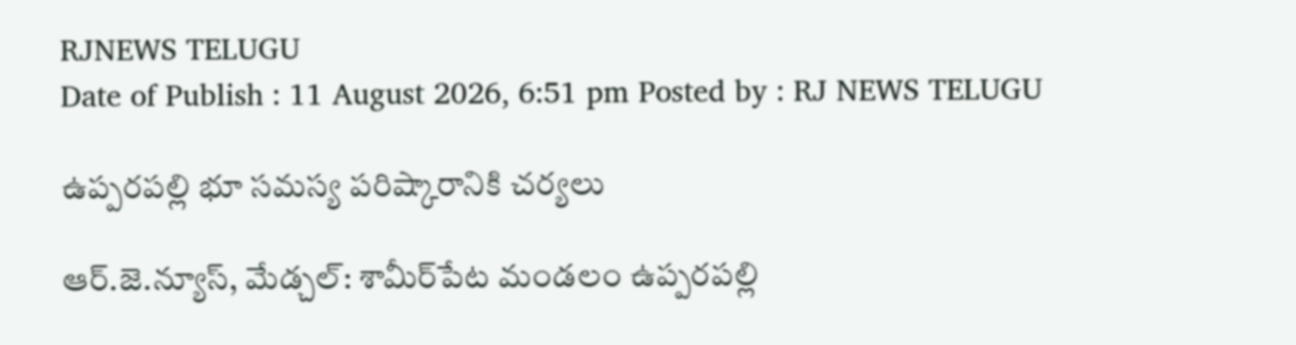RJNEWS TELUGU
Date of Publish : 11 August 2026, 6:51 pm Posted by : RJ NEWS TELUGU

ఉప్పరపల్లి భూ సమస్య పరిష్కారానికి చర్యలు

ఆర్.జె.న్యూస్, మేడ్చల్‌: శామీర్‌పేట మండలం ఉప్పరపల్లి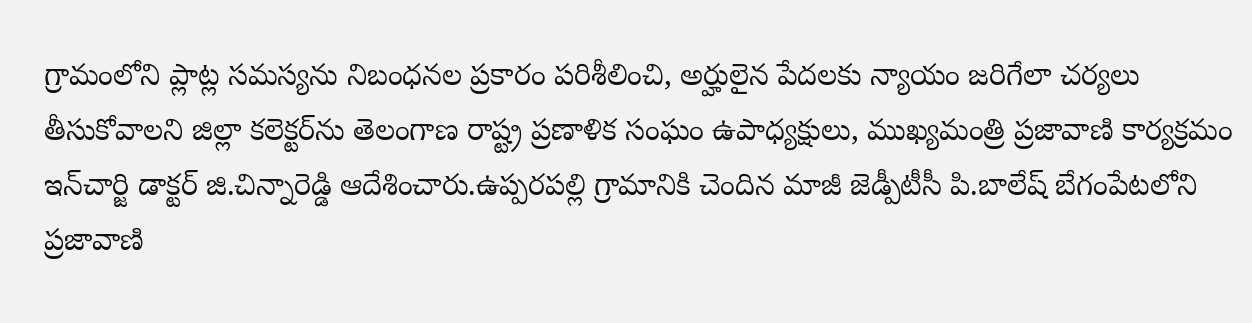గ్రామంలోని ప్లాట్ల సమస్యను నిబంధనల ప్రకారం పరిశీలించి, అర్హులైన పేదలకు న్యాయం జరిగేలా చర్యలు తీసుకోవాలని జిల్లా కలెక్టర్‌ను తెలంగాణ రాష్ట్ర ప్రణాళిక సంఘం ఉపాధ్యక్షులు, ముఖ్యమంత్రి ప్రజావాణి కార్యక్రమం ఇన్‌చార్జి డాక్టర్‌ జి.చిన్నారెడ్డి ఆదేశించారు.ఉప్పరపల్లి గ్రామానికి చెందిన మాజీ జెడ్పీటీసీ పి.బాలేష్‌ బేగంపేటలోని ప్రజావాణి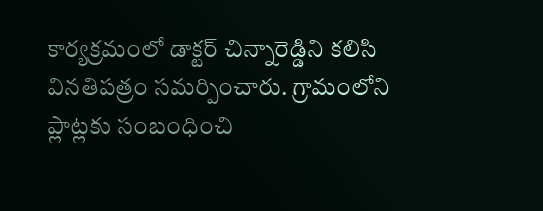కార్యక్రమంలో డాక్టర్‌ చిన్నారెడ్డిని కలిసి వినతిపత్రం సమర్పించారు. గ్రామంలోని ప్లాట్లకు సంబంధించి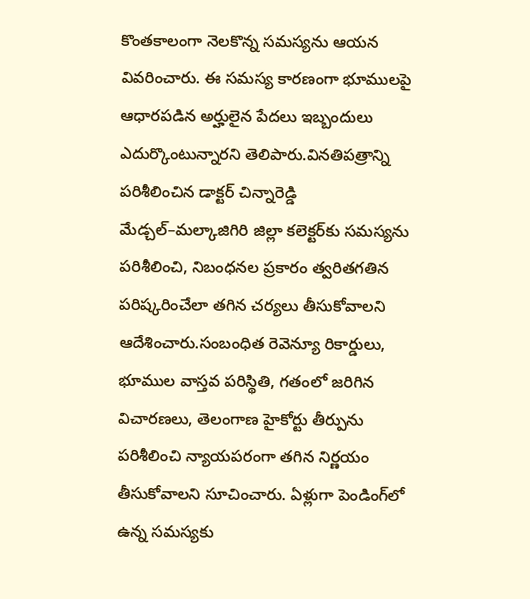కొంతకాలంగా నెలకొన్న సమస్యను ఆయన వివరించారు. ఈ సమస్య కారణంగా భూములపై ఆధారపడిన అర్హులైన పేదలు ఇబ్బందులు ఎదుర్కొంటున్నారని తెలిపారు.వినతిపత్రాన్ని పరిశీలించిన డాక్టర్‌ చిన్నారెడ్డి మేడ్చల్‌–మల్కాజిగిరి జిల్లా కలెక్టర్‌కు సమస్యను పరిశీలించి, నిబంధనల ప్రకారం త్వరితగతిన పరిష్కరించేలా తగిన చర్యలు తీసుకోవాలని ఆదేశించారు.సంబంధిత రెవెన్యూ రికార్డులు, భూముల వాస్తవ పరిస్థితి, గతంలో జరిగిన విచారణలు, తెలంగాణ హైకోర్టు తీర్పును పరిశీలించి న్యాయపరంగా తగిన నిర్ణయం తీసుకోవాలని సూచించారు. ఏళ్లుగా పెండింగ్‌లో ఉన్న సమస్యకు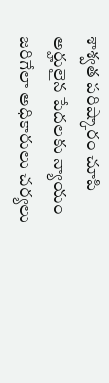శాశ్వత పరిష్కారం చూపి అర్హులైన పేదలకు న్యాయం జరిగేలా అధికారులు చర్యలు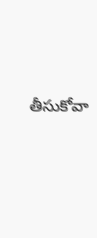తీసుకోవా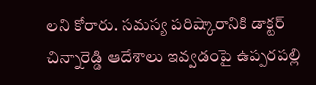లని కోరారు. సమస్య పరిష్కారానికి డాక్టర్‌ చిన్నారెడ్డి ఆదేశాలు ఇవ్వడంపై ఉప్పరపల్లి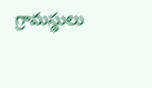గ్రామస్థులు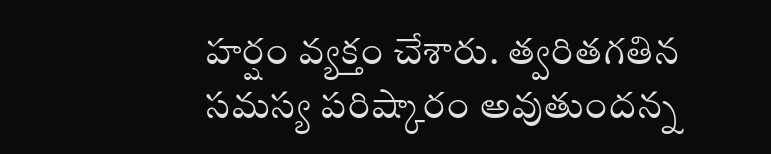హర్షం వ్యక్తం చేశారు. త్వరితగతిన సమస్య పరిష్కారం అవుతుందన్న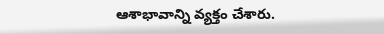ఆశాభావాన్ని వ్యక్తం చేశారు.